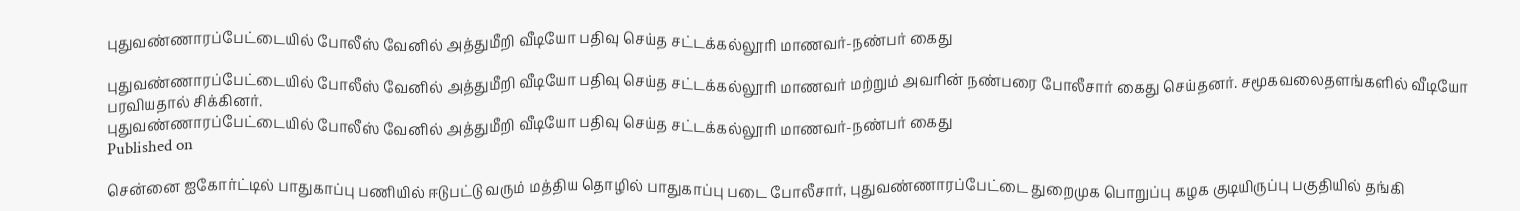புதுவண்ணாரப்பேட்டையில் போலீஸ் வேனில் அத்துமீறி வீடியோ பதிவு செய்த சட்டக்கல்லூரி மாணவர்-நண்பர் கைது

புதுவண்ணாரப்பேட்டையில் போலீஸ் வேனில் அத்துமீறி வீடியோ பதிவு செய்த சட்டக்கல்லூரி மாணவர் மற்றும் அவரின் நண்பரை போலீசார் கைது செய்தனர். சமூகவலைதளங்களில் வீடியோ பரவியதால் சிக்கினர்.
புதுவண்ணாரப்பேட்டையில் போலீஸ் வேனில் அத்துமீறி வீடியோ பதிவு செய்த சட்டக்கல்லூரி மாணவர்-நண்பர் கைது
Published on

சென்னை ஐகோர்ட்டில் பாதுகாப்பு பணியில் ஈடுபட்டு வரும் மத்திய தொழில் பாதுகாப்பு படை போலீசார், புதுவண்ணாரப்பேட்டை துறைமுக பொறுப்பு கழக குடியிருப்பு பகுதியில் தங்கி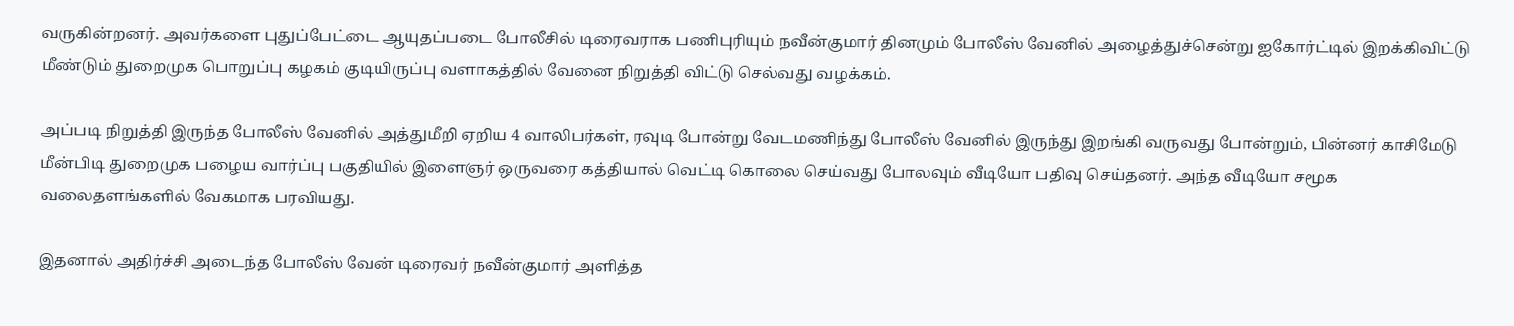வருகின்றனர். அவர்களை புதுப்பேட்டை ஆயுதப்படை போலீசில் டிரைவராக பணிபுரியும் நவீன்குமார் தினமும் போலீஸ் வேனில் அழைத்துச்சென்று ஐகோர்ட்டில் இறக்கிவிட்டு மீண்டும் துறைமுக பொறுப்பு கழகம் குடியிருப்பு வளாகத்தில் வேனை நிறுத்தி விட்டு செல்வது வழக்கம்.

அப்படி நிறுத்தி இருந்த போலீஸ் வேனில் அத்துமீறி ஏறிய 4 வாலிபர்கள், ரவுடி போன்று வேடமணிந்து போலீஸ் வேனில் இருந்து இறங்கி வருவது போன்றும், பின்னர் காசிமேடு மீன்பிடி துறைமுக பழைய வார்ப்பு பகுதியில் இளைஞர் ஒருவரை கத்தியால் வெட்டி கொலை செய்வது போலவும் வீடியோ பதிவு செய்தனர். அந்த வீடியோ சமூக வலைதளங்களில் வேகமாக பரவியது.

இதனால் அதிர்ச்சி அடைந்த போலீஸ் வேன் டிரைவர் நவீன்குமார் அளித்த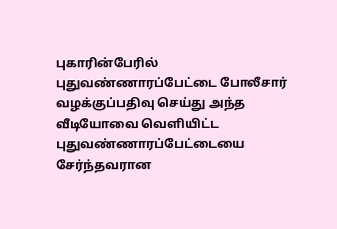புகாரின்பேரில் புதுவண்ணாரப்பேட்டை போலீசார் வழக்குப்பதிவு செய்து அந்த வீடியோவை வெளியிட்ட புதுவண்ணாரப்பேட்டையை சேர்ந்தவரான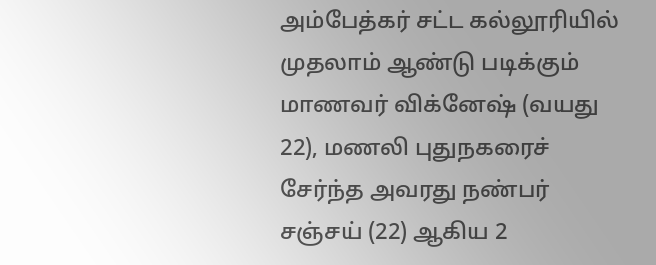அம்பேத்கர் சட்ட கல்லூரியில் முதலாம் ஆண்டு படிக்கும் மாணவர் விக்னேஷ் (வயது 22), மணலி புதுநகரைச் சேர்ந்த அவரது நண்பர் சஞ்சய் (22) ஆகிய 2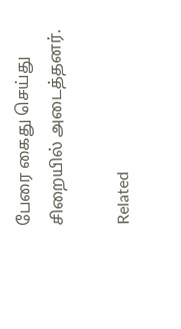பேரை கைது செய்து சிறையில் அடைத்தனர்.

Related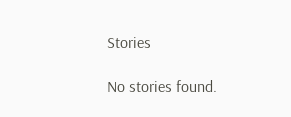Stories

No stories found.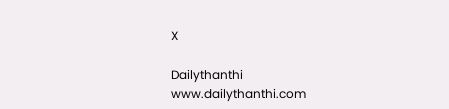X

Dailythanthi
www.dailythanthi.com